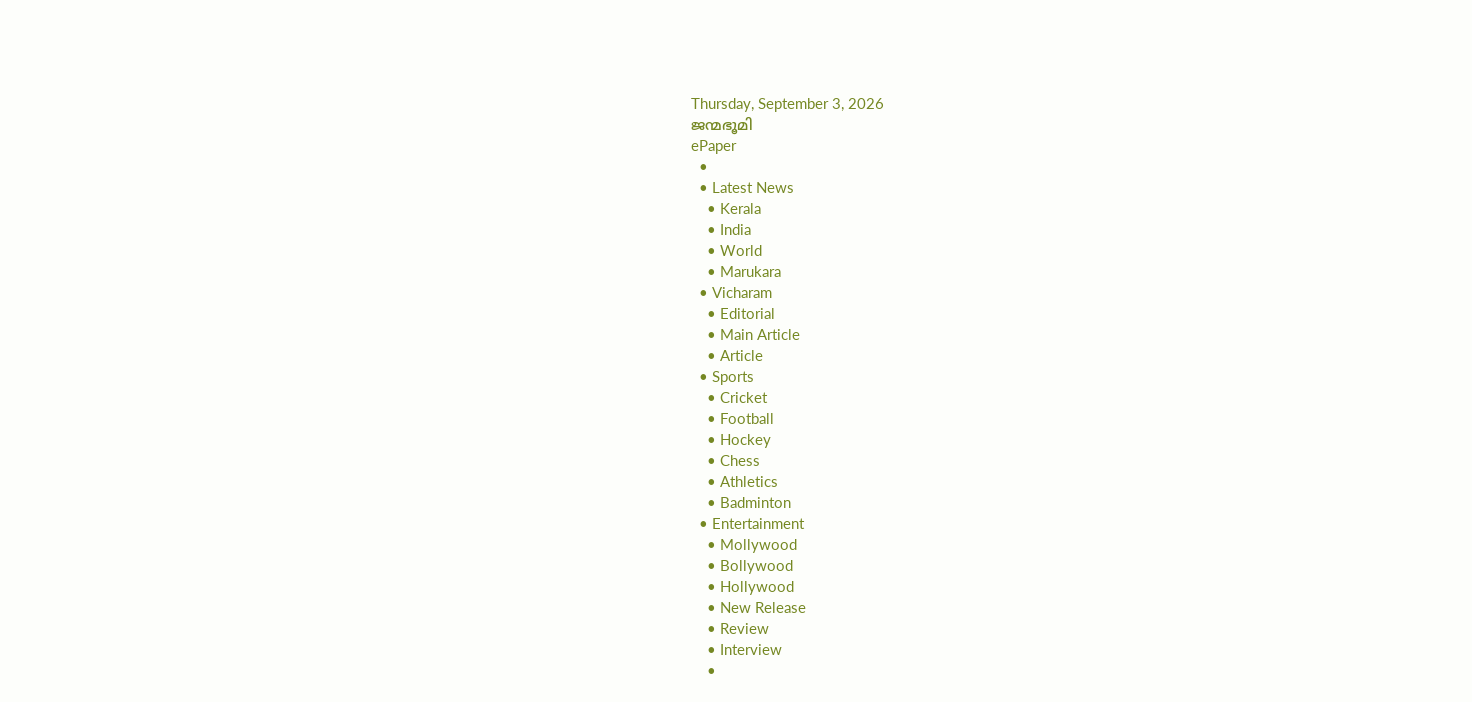Thursday, September 3, 2026
ജന്മഭൂമി
ePaper
  •
  • Latest News
    • Kerala
    • India
    • World
    • Marukara
  • Vicharam
    • Editorial
    • Main Article
    • Article
  • Sports
    • Cricket
    • Football
    • Hockey
    • Chess
    • Athletics
    • Badminton
  • Entertainment
    • Mollywood
    • Bollywood
    • Hollywood
    • New Release
    • Review
    • Interview
    •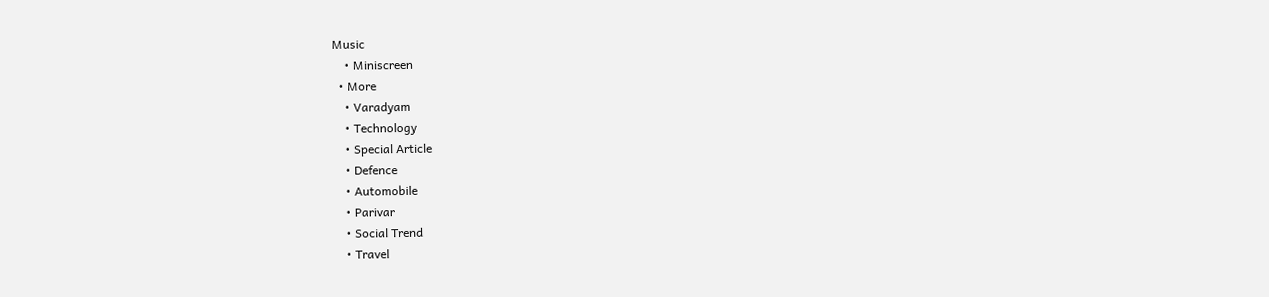Music
    • Miniscreen
  • More
    • Varadyam
    • Technology
    • Special Article
    • Defence
    • Automobile
    • Parivar
    • Social Trend
    • Travel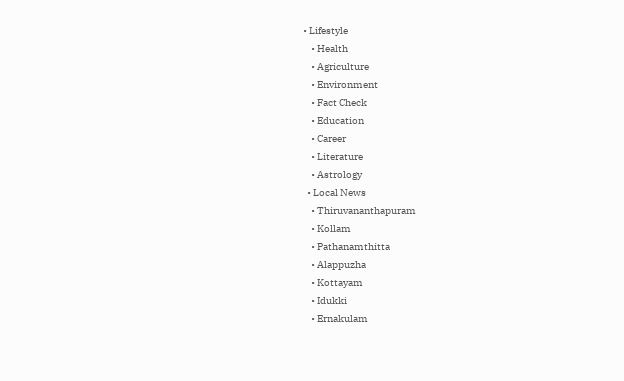• Lifestyle
    • Health
    • Agriculture
    • Environment
    • Fact Check
    • Education
    • Career
    • Literature
    • Astrology
  • Local News
    • Thiruvananthapuram
    • Kollam
    • Pathanamthitta
    • Alappuzha
    • Kottayam
    • Idukki
    • Ernakulam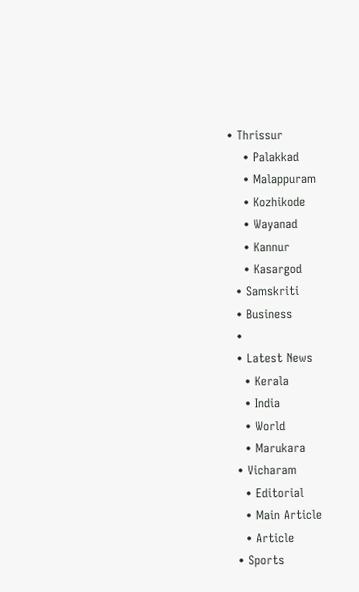• Thrissur
    • Palakkad
    • Malappuram
    • Kozhikode
    • Wayanad
    • Kannur
    • Kasargod
  • Samskriti
  • Business
  •
  • Latest News
    • Kerala
    • India
    • World
    • Marukara
  • Vicharam
    • Editorial
    • Main Article
    • Article
  • Sports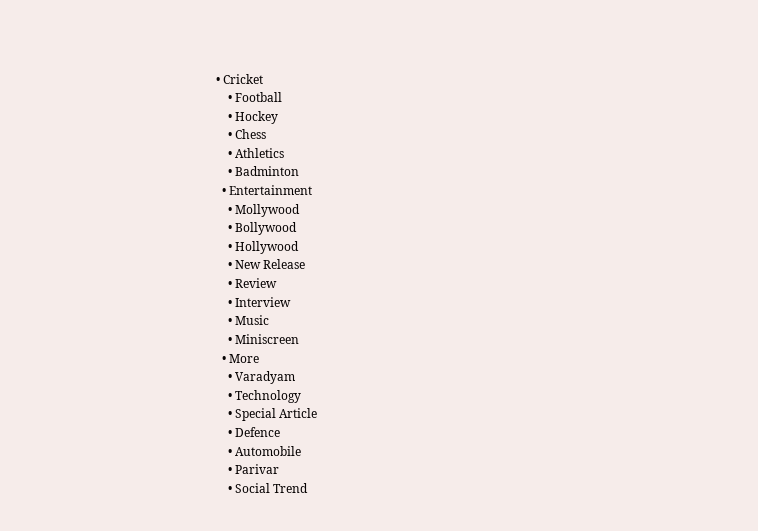• Cricket
    • Football
    • Hockey
    • Chess
    • Athletics
    • Badminton
  • Entertainment
    • Mollywood
    • Bollywood
    • Hollywood
    • New Release
    • Review
    • Interview
    • Music
    • Miniscreen
  • More
    • Varadyam
    • Technology
    • Special Article
    • Defence
    • Automobile
    • Parivar
    • Social Trend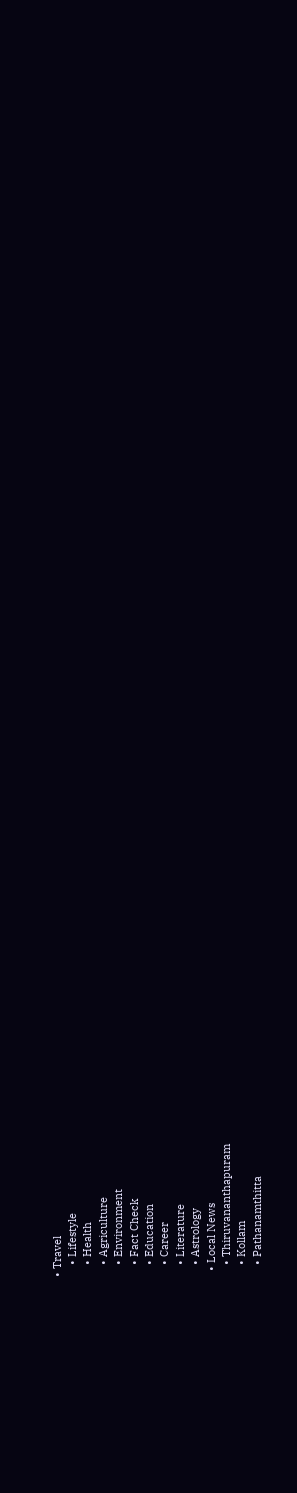• Travel
    • Lifestyle
    • Health
    • Agriculture
    • Environment
    • Fact Check
    • Education
    • Career
    • Literature
    • Astrology
  • Local News
    • Thiruvananthapuram
    • Kollam
    • Pathanamthitta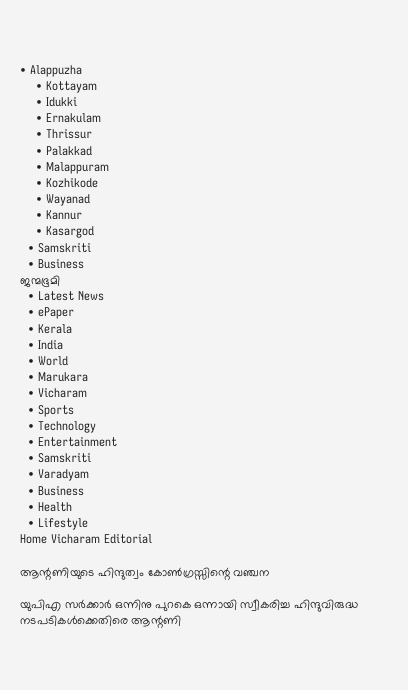• Alappuzha
    • Kottayam
    • Idukki
    • Ernakulam
    • Thrissur
    • Palakkad
    • Malappuram
    • Kozhikode
    • Wayanad
    • Kannur
    • Kasargod
  • Samskriti
  • Business
ജന്മഭൂമി
  • Latest News
  • ePaper
  • Kerala
  • India
  • World
  • Marukara
  • Vicharam
  • Sports
  • Technology
  • Entertainment
  • Samskriti
  • Varadyam
  • Business
  • Health
  • Lifestyle
Home Vicharam Editorial

ആന്റണിയുടെ ഹിന്ദുത്വം കോണ്‍ഗ്രസ്സിന്റെ വഞ്ചന

യുപിഎ സര്‍ക്കാര്‍ ഒന്നിനു പുറകെ ഒന്നായി സ്വീകരിച്ച ഹിന്ദുവിരുദ്ധ നടപടികള്‍ക്കെതിരെ ആന്റണി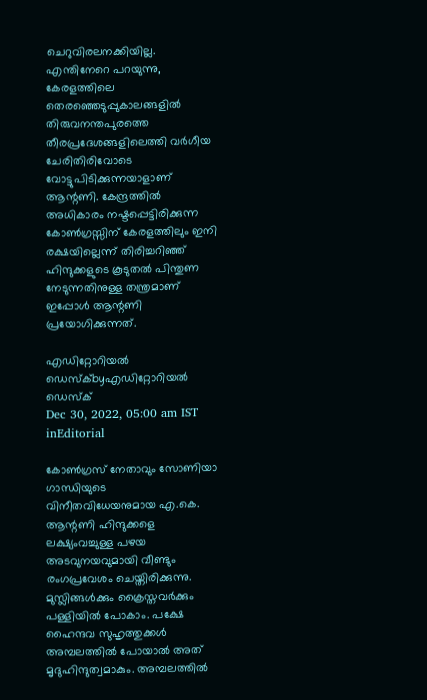ചെറുവിരലനക്കിയില്ല. എന്തിനേറെ പറയുന്നു, കേരളത്തിലെ തെരഞ്ഞെടുപ്പുകാലങ്ങളില്‍ തിരുവനന്തപുരത്തെ തീരപ്രദേശങ്ങളിലെത്തി വര്‍ഗീയ ചേരിതിരിവോടെ വോട്ടുപിടിക്കുന്നയാളാണ് ആന്റണി. കേന്ദ്രത്തില്‍ അധികാരം നഷ്ടപ്പെട്ടിരിക്കുന്ന കോണ്‍ഗ്രസ്സിന് കേരളത്തിലും ഇനി രക്ഷയില്ലെന്ന് തിരിച്ചറിഞ്ഞ് ഹിന്ദുക്കളുടെ കൂടുതല്‍ പിന്തുണ നേടുന്നതിനുള്ള തന്ത്രമാണ് ഇപ്പോള്‍ ആന്റണി പ്രയോഗിക്കുന്നത്.

എഡിറ്റോറിയൽ ഡെസ്ക്byഎഡിറ്റോറിയൽ ഡെസ്ക്
Dec 30, 2022, 05:00 am IST
inEditorial

കോണ്‍ഗ്രസ് നേതാവും സോണിയാ ഗാന്ധിയുടെ വിനീതവിധേയനുമായ എ.കെ. ആന്റണി ഹിന്ദുക്കളെ ലക്ഷ്യംവച്ചുള്ള പഴയ അടവുനയവുമായി വീണ്ടും രംഗപ്രവേശം ചെയ്തിരിക്കുന്നു. മുസ്ലിങ്ങള്‍ക്കും ക്രൈസ്തവര്‍ക്കും പള്ളിയില്‍ പോകാം. പക്ഷേ ഹൈന്ദവ സുഹൃത്തുക്കള്‍ അമ്പലത്തില്‍ പോയാല്‍ അത് മൃദുഹിന്ദുത്വമാകും. അമ്പലത്തില്‍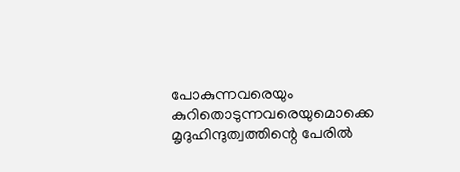പോകുന്നവരെയും കുറിതൊടുന്നവരെയുമൊക്കെ മൃദുഹിന്ദുത്വത്തിന്റെ പേരില്‍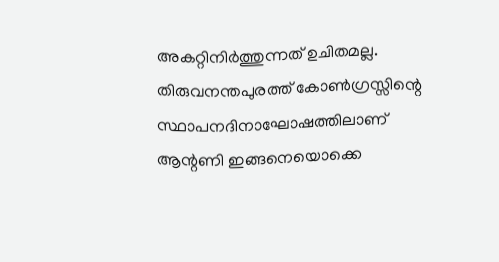അകറ്റിനിര്‍ത്തുന്നത് ഉചിതമല്ല. തിരുവനന്തപുരത്ത് കോണ്‍ഗ്രസ്സിന്റെ സ്ഥാപനദിനാഘോഷത്തിലാണ് ആന്റണി ഇങ്ങനെയൊക്കെ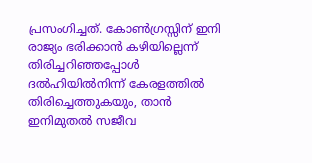പ്രസംഗിച്ചത്. കോണ്‍ഗ്രസ്സിന് ഇനി രാജ്യം ഭരിക്കാന്‍ കഴിയില്ലെന്ന് തിരിച്ചറിഞ്ഞപ്പോള്‍ ദല്‍ഹിയില്‍നിന്ന് കേരളത്തില്‍ തിരിച്ചെത്തുകയും, താന്‍ ഇനിമുതല്‍ സജീവ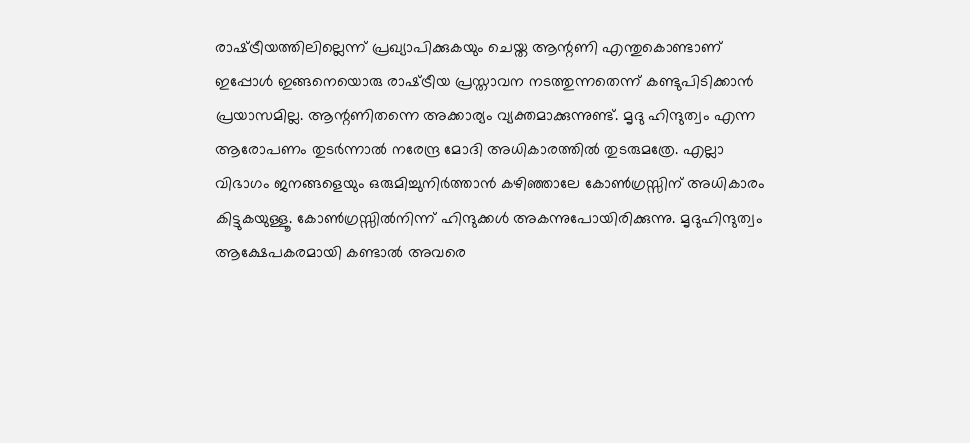രാഷ്‌ട്രീയത്തിലില്ലെന്ന് പ്രഖ്യാപിക്കുകയും ചെയ്ത ആന്റണി എന്തുകൊണ്ടാണ് ഇപ്പോള്‍ ഇങ്ങനെയൊരു രാഷ്‌ട്രീയ പ്രസ്താവന നടത്തുന്നതെന്ന് കണ്ടുപിടിക്കാന്‍ പ്രയാസമില്ല. ആന്റണിതന്നെ അക്കാര്യം വ്യക്തമാക്കുന്നുണ്ട്. മൃദു ഹിന്ദുത്വം എന്ന ആരോപണം തുടര്‍ന്നാല്‍ നരേന്ദ്ര മോദി അധികാരത്തില്‍ തുടരുമത്രേ. എല്ലാ വിഭാഗം ജനങ്ങളെയും ഒരുമിച്ചുനിര്‍ത്താന്‍ കഴിഞ്ഞാലേ കോണ്‍ഗ്രസ്സിന് അധികാരം കിട്ടുകയുള്ളൂ. കോണ്‍ഗ്രസ്സില്‍നിന്ന് ഹിന്ദുക്കള്‍ അകന്നുപോയിരിക്കുന്നു. മൃദുഹിന്ദുത്വം ആക്ഷേപകരമായി കണ്ടാല്‍ അവരെ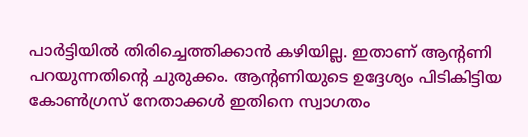പാര്‍ട്ടിയില്‍ തിരിച്ചെത്തിക്കാന്‍ കഴിയില്ല. ഇതാണ് ആന്റണി പറയുന്നതിന്റെ ചുരുക്കം. ആന്റണിയുടെ ഉദ്ദേശ്യം പിടികിട്ടിയ കോണ്‍ഗ്രസ് നേതാക്കള്‍ ഇതിനെ സ്വാഗതം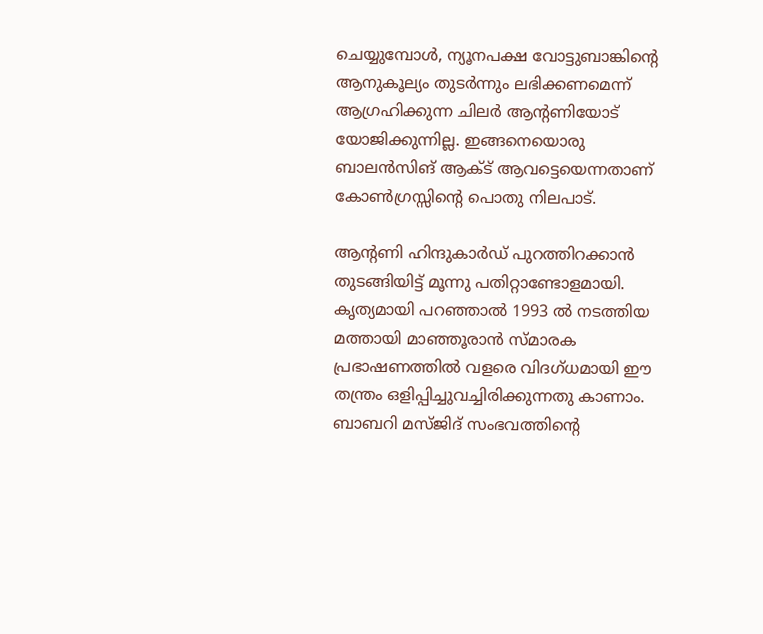ചെയ്യുമ്പോള്‍, ന്യൂനപക്ഷ വോട്ടുബാങ്കിന്റെ ആനുകൂല്യം തുടര്‍ന്നും ലഭിക്കണമെന്ന് ആഗ്രഹിക്കുന്ന ചിലര്‍ ആന്റണിയോട് യോജിക്കുന്നില്ല. ഇങ്ങനെയൊരു ബാലന്‍സിങ് ആക്ട് ആവട്ടെയെന്നതാണ് കോണ്‍ഗ്രസ്സിന്റെ പൊതു നിലപാട്.

ആന്റണി ഹിന്ദുകാര്‍ഡ് പുറത്തിറക്കാന്‍ തുടങ്ങിയിട്ട് മൂന്നു പതിറ്റാണ്ടോളമായി. കൃത്യമായി പറഞ്ഞാല്‍ 1993 ല്‍ നടത്തിയ മത്തായി മാഞ്ഞൂരാന്‍ സ്മാരക പ്രഭാഷണത്തില്‍ വളരെ വിദഗ്ധമായി ഈ തന്ത്രം ഒളിപ്പിച്ചുവച്ചിരിക്കുന്നതു കാണാം. ബാബറി മസ്ജിദ് സംഭവത്തിന്റെ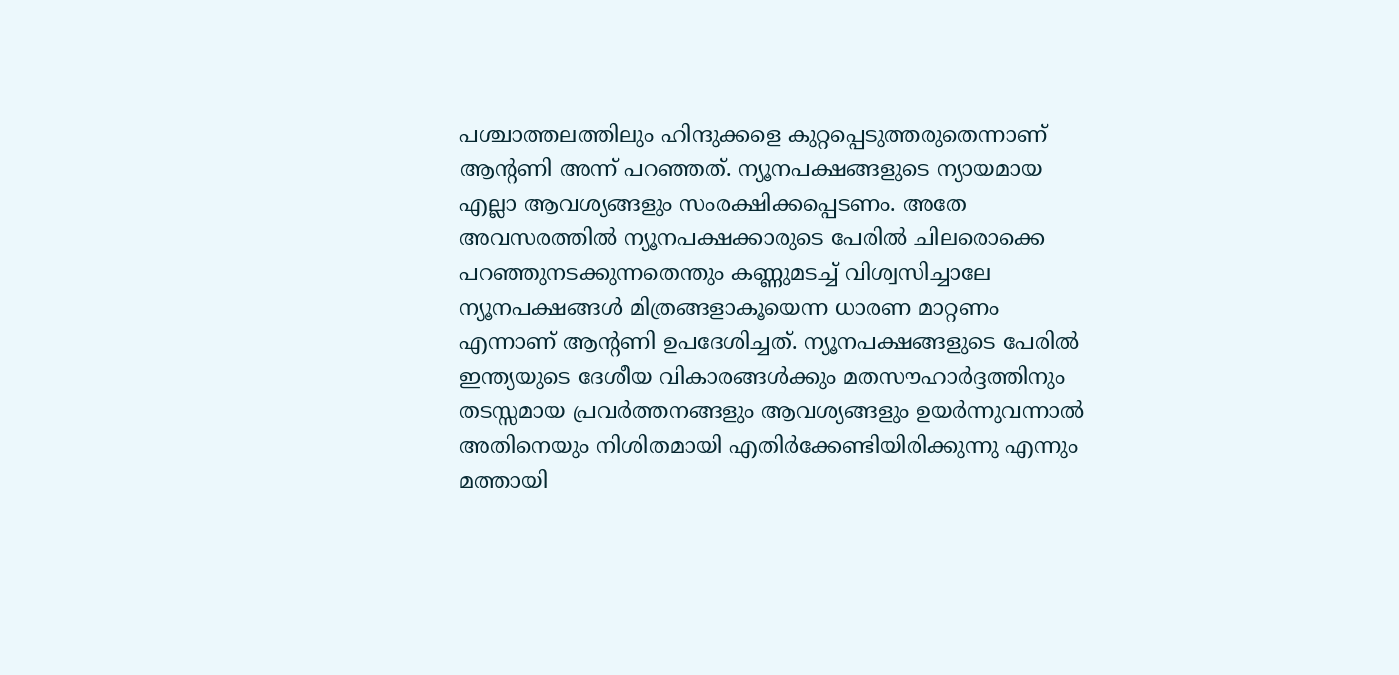പശ്ചാത്തലത്തിലും ഹിന്ദുക്കളെ കുറ്റപ്പെടുത്തരുതെന്നാണ് ആന്റണി അന്ന് പറഞ്ഞത്. ന്യൂനപക്ഷങ്ങളുടെ ന്യായമായ എല്ലാ ആവശ്യങ്ങളും സംരക്ഷിക്കപ്പെടണം. അതേ അവസരത്തില്‍ ന്യൂനപക്ഷക്കാരുടെ പേരില്‍ ചിലരൊക്കെ പറഞ്ഞുനടക്കുന്നതെന്തും കണ്ണുമടച്ച് വിശ്വസിച്ചാലേ ന്യൂനപക്ഷങ്ങള്‍ മിത്രങ്ങളാകൂയെന്ന ധാരണ മാറ്റണം എന്നാണ് ആന്റണി ഉപദേശിച്ചത്. ന്യൂനപക്ഷങ്ങളുടെ പേരില്‍ ഇന്ത്യയുടെ ദേശീയ വികാരങ്ങള്‍ക്കും മതസൗഹാര്‍ദ്ദത്തിനും തടസ്സമായ പ്രവര്‍ത്തനങ്ങളും ആവശ്യങ്ങളും ഉയര്‍ന്നുവന്നാല്‍ അതിനെയും നിശിതമായി എതിര്‍ക്കേണ്ടിയിരിക്കുന്നു എന്നും മത്തായി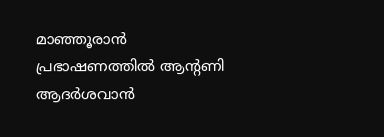മാഞ്ഞൂരാന്‍ പ്രഭാഷണത്തില്‍ ആന്റണി ആദര്‍ശവാന്‍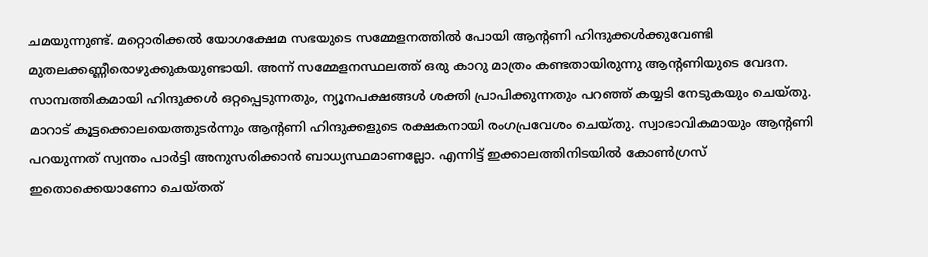ചമയുന്നുണ്ട്. മറ്റൊരിക്കല്‍ യോഗക്ഷേമ സഭയുടെ സമ്മേളനത്തില്‍ പോയി ആന്റണി ഹിന്ദുക്കള്‍ക്കുവേണ്ടി മുതലക്കണ്ണീരൊഴുക്കുകയുണ്ടായി. അന്ന് സമ്മേളനസ്ഥലത്ത് ഒരു കാറു മാത്രം കണ്ടതായിരുന്നു ആന്റണിയുടെ വേദന. സാമ്പത്തികമായി ഹിന്ദുക്കള്‍ ഒറ്റപ്പെടുന്നതും, ന്യൂനപക്ഷങ്ങള്‍ ശക്തി പ്രാപിക്കുന്നതും പറഞ്ഞ് കയ്യടി നേടുകയും ചെയ്തു. മാറാട് കൂട്ടക്കൊലയെത്തുടര്‍ന്നും ആന്റണി ഹിന്ദുക്കളുടെ രക്ഷകനായി രംഗപ്രവേശം ചെയ്തു. സ്വാഭാവികമായും ആന്റണി പറയുന്നത് സ്വന്തം പാര്‍ട്ടി അനുസരിക്കാന്‍ ബാധ്യസ്ഥമാണല്ലോ. എന്നിട്ട് ഇക്കാലത്തിനിടയില്‍ കോണ്‍ഗ്രസ് ഇതൊക്കെയാണോ ചെയ്തത്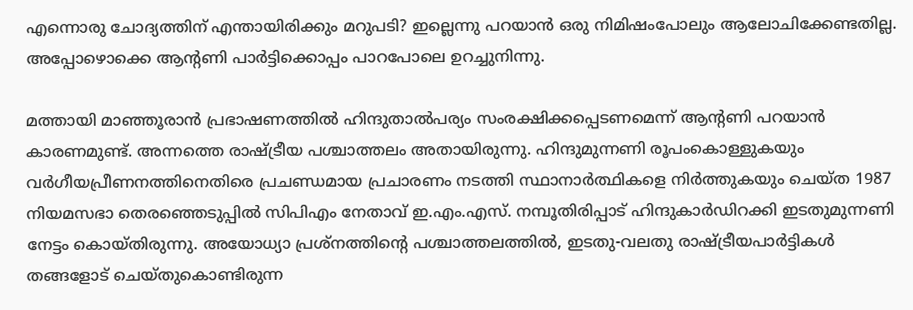എന്നൊരു ചോദ്യത്തിന് എന്തായിരിക്കും മറുപടി? ഇല്ലെന്നു പറയാന്‍ ഒരു നിമിഷംപോലും ആലോചിക്കേണ്ടതില്ല. അപ്പോഴൊക്കെ ആന്റണി പാര്‍ട്ടിക്കൊപ്പം പാറപോലെ ഉറച്ചുനിന്നു.

മത്തായി മാഞ്ഞൂരാന്‍ പ്രഭാഷണത്തില്‍ ഹിന്ദുതാല്‍പര്യം സംരക്ഷിക്കപ്പെടണമെന്ന് ആന്റണി പറയാന്‍ കാരണമുണ്ട്. അന്നത്തെ രാഷ്‌ട്രീയ പശ്ചാത്തലം അതായിരുന്നു. ഹിന്ദുമുന്നണി രൂപംകൊള്ളുകയും വര്‍ഗീയപ്രീണനത്തിനെതിരെ പ്രചണ്ഡമായ പ്രചാരണം നടത്തി സ്ഥാനാര്‍ത്ഥികളെ നിര്‍ത്തുകയും ചെയ്ത 1987 നിയമസഭാ തെരഞ്ഞെടുപ്പില്‍ സിപിഎം നേതാവ് ഇ.എം.എസ്. നമ്പൂതിരിപ്പാട് ഹിന്ദുകാര്‍ഡിറക്കി ഇടതുമുന്നണി നേട്ടം കൊയ്തിരുന്നു. അയോധ്യാ പ്രശ്‌നത്തിന്റെ പശ്ചാത്തലത്തില്‍, ഇടതു-വലതു രാഷ്‌ട്രീയപാര്‍ട്ടികള്‍ തങ്ങളോട് ചെയ്തുകൊണ്ടിരുന്ന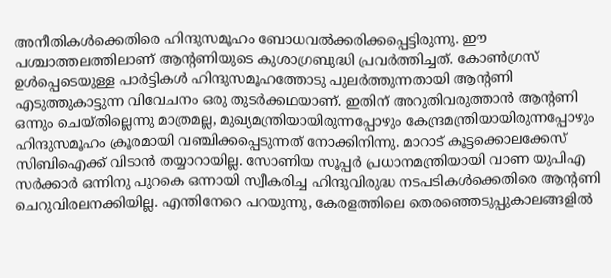അനീതികള്‍ക്കെതിരെ ഹിന്ദുസമൂഹം ബോധവല്‍ക്കരിക്കപ്പെട്ടിരുന്നു. ഈ പശ്ചാത്തലത്തിലാണ് ആന്റണിയുടെ കുശാഗ്രബുദ്ധി പ്രവര്‍ത്തിച്ചത്. കോണ്‍ഗ്രസ് ഉള്‍പ്പെടെയുള്ള പാര്‍ട്ടികള്‍ ഹിന്ദുസമൂഹത്തോടു പുലര്‍ത്തുന്നതായി ആന്റണി എടുത്തുകാട്ടുന്ന വിവേചനം ഒരു തുടര്‍ക്കഥയാണ്. ഇതിന് അറുതിവരുത്താന്‍ ആന്റണി ഒന്നും ചെയ്തില്ലെന്നു മാത്രമല്ല, മുഖ്യമന്ത്രിയായിരുന്നപ്പോഴും കേന്ദ്രമന്ത്രിയായിരുന്നപ്പോഴും ഹിന്ദുസമൂഹം ക്രൂരമായി വഞ്ചിക്കപ്പെടുന്നത് നോക്കിനിന്നു. മാറാട് കൂട്ടക്കൊലക്കേസ് സിബിഐക്ക് വിടാന്‍ തയ്യാറായില്ല. സോണിയ സൂപ്പര്‍ പ്രധാനമന്ത്രിയായി വാണ യുപിഎ സര്‍ക്കാര്‍ ഒന്നിനു പുറകെ ഒന്നായി സ്വീകരിച്ച ഹിന്ദുവിരുദ്ധ നടപടികള്‍ക്കെതിരെ ആന്റണി ചെറുവിരലനക്കിയില്ല. എന്തിനേറെ പറയുന്നു, കേരളത്തിലെ തെരഞ്ഞെടുപ്പുകാലങ്ങളില്‍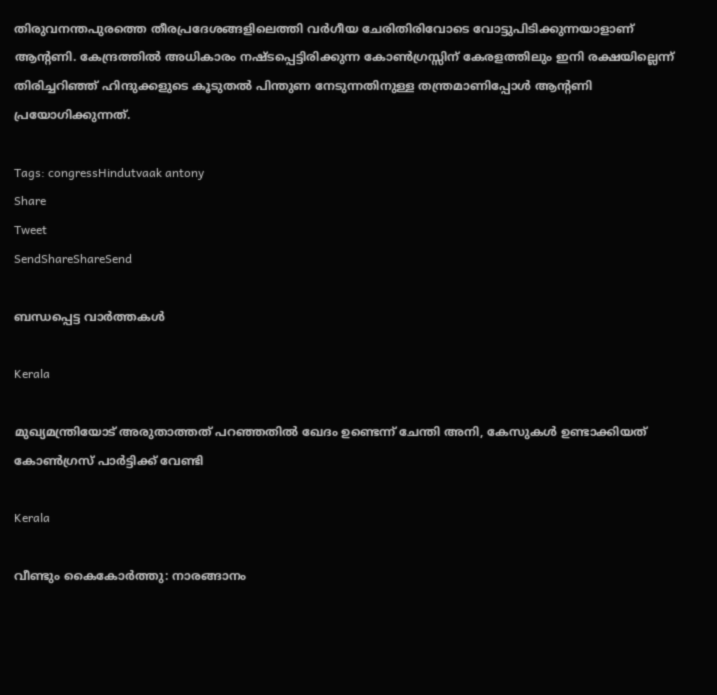തിരുവനന്തപുരത്തെ തീരപ്രദേശങ്ങളിലെത്തി വര്‍ഗീയ ചേരിതിരിവോടെ വോട്ടുപിടിക്കുന്നയാളാണ് ആന്റണി. കേന്ദ്രത്തില്‍ അധികാരം നഷ്ടപ്പെട്ടിരിക്കുന്ന കോണ്‍ഗ്രസ്സിന് കേരളത്തിലും ഇനി രക്ഷയില്ലെന്ന് തിരിച്ചറിഞ്ഞ് ഹിന്ദുക്കളുടെ കൂടുതല്‍ പിന്തുണ നേടുന്നതിനുള്ള തന്ത്രമാണിപ്പോള്‍ ആന്റണി പ്രയോഗിക്കുന്നത്.

Tags: congressHindutvaak antony
Share
Tweet
SendShareShareSend

ബന്ധപ്പെട്ട വാര്‍ത്തകള്‍

Kerala

മുഖ്യമന്ത്രിയോട് അരുതാത്തത് പറഞ്ഞതില്‍ ഖേദം ഉണ്ടെന്ന് ചേന്തി അനി, കേസുകള്‍ ഉണ്ടാക്കിയത് കോണ്‍ഗ്രസ് പാര്‍ട്ടിക്ക് വേണ്ടി

Kerala

വീണ്ടും കൈകോര്‍ത്തു: നാരങ്ങാനം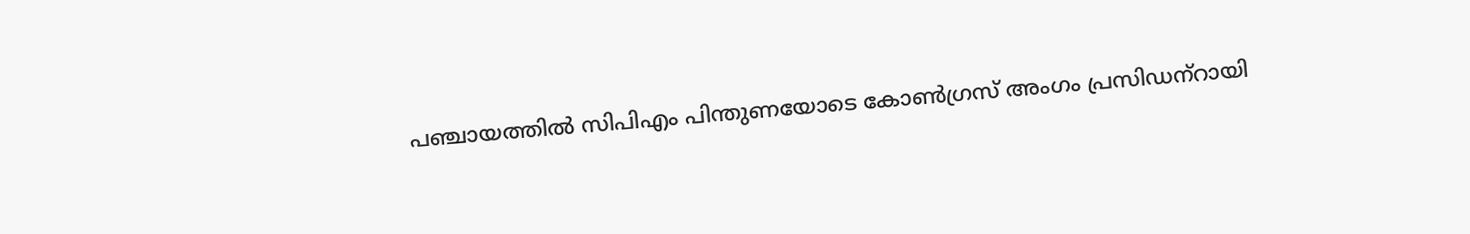പഞ്ചായത്തില്‍ സിപിഎം പിന്തുണയോടെ കോണ്‍ഗ്രസ് അംഗം പ്രസിഡന്‌റായി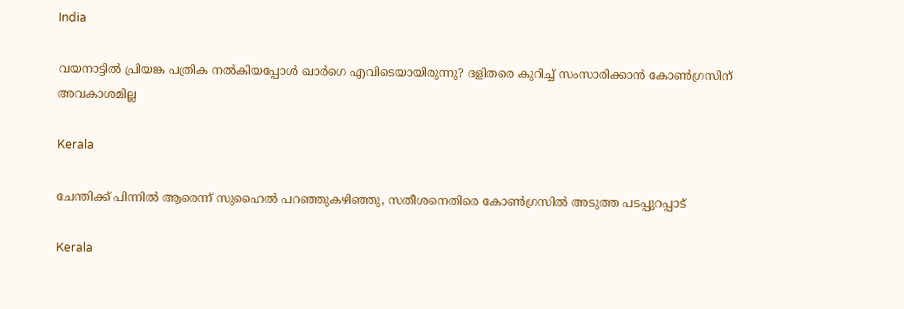India

വയനാട്ടില്‍ പ്രിയങ്ക പത്രിക നല്‍കിയപ്പോള്‍ ഖാര്‍ഗെ എവിടെയായിരുന്നു? ദളിതരെ കുറിച്ച് സംസാരിക്കാന്‍ കോണ്‍ഗ്രസിന് അവകാശമില്ല

Kerala

ചേന്തിക്ക് പിന്നില്‍ ആരെന്ന് സുഹൈല്‍ പറഞ്ഞുകഴിഞ്ഞു, സതീശനെതിരെ കോണ്‍ഗ്രസില്‍ അടുത്ത പടപ്പുറപ്പാട്

Kerala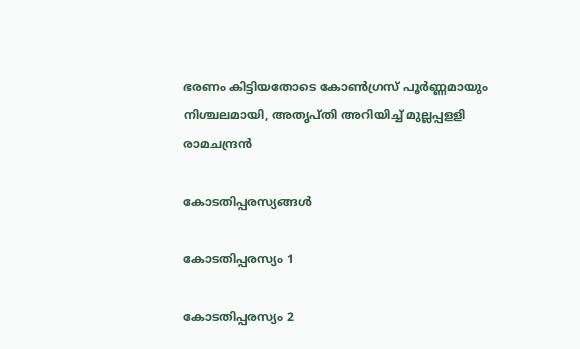ഭരണം കിട്ടിയതോടെ കോണ്‍ഗ്രസ് പൂര്‍ണ്ണമായും നിശ്ചലമായി, അതൃപ്തി അറിയിച്ച് മുല്ലപ്പളളി രാമചന്ദ്രന്‍

കോടതിപ്പരസ്യങ്ങള്‍

കോടതിപ്പരസ്യം 1

കോടതിപ്പരസ്യം 2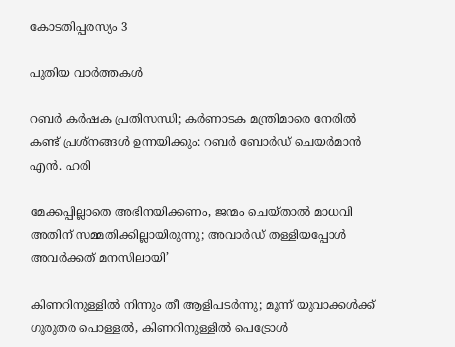കോടതിപ്പരസ്യം 3

പുതിയ വാര്‍ത്തകള്‍

റബർ കർഷക പ്രതിസന്ധി; കർണാടക മന്ത്രിമാരെ നേരിൽ കണ്ട് പ്രശ്നങ്ങൾ ഉന്നയിക്കും: റബർ ബോർഡ് ചെയർമാൻ എൻ. ഹരി

മേക്കപ്പില്ലാതെ അഭിനയിക്കണം, ജന്മം ചെയ്താൽ മാധവി അതിന് സമ്മതിക്കില്ലായിരുന്നു; അവാർഡ് തള്ളിയപ്പോൾ അവർക്കത് മനസിലായി’

കിണറിനുള്ളിൽ നിന്നും തീ ആളിപടർന്നു; മൂന്ന് യുവാക്കൾക്ക് ഗുരുതര പൊള്ളൽ, കിണറിനുള്ളിൽ പെട്രോൾ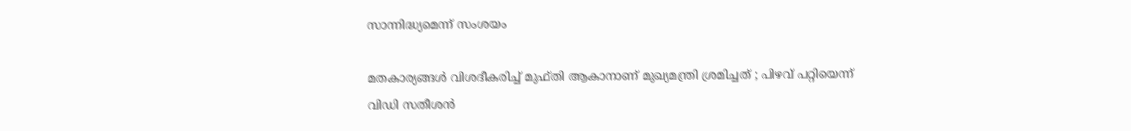സാന്നിദ്ധ്യമെന്ന് സംശയം

മതകാര്യങ്ങൾ വിശദീകരിച്ച് മുഫ്തി ആകാനാണ് മുഖ്യമന്ത്രി ശ്രമിച്ചത് ; പിഴവ് പറ്റിയെന്ന് വിഡി സതീശൻ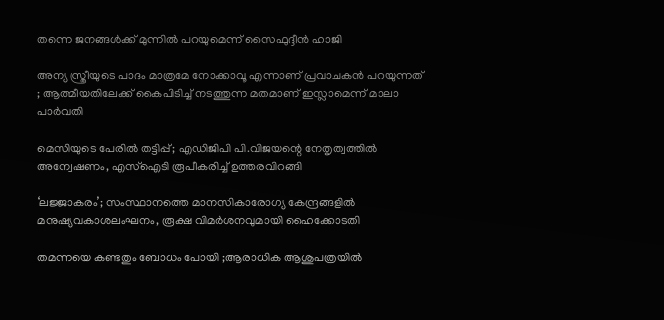തന്നെ ജനങ്ങൾക്ക് മുന്നിൽ പറയുമെന്ന് സൈഫുദ്ദീൻ ഹാജി

അന്യ സ്ത്രീയുടെ പാദം മാത്രമേ നോക്കാവൂ എന്നാണ് പ്രവാചകൻ പറയുന്നത് ; ആത്മീയതിലേക്ക് കൈപിടിച്ച് നടത്തുന്ന മതമാണ് ഇസ്ലാമെന്ന് മാലാ പാർവതി

മെസിയുടെ പേരിൽ തട്ടിപ്പ്; എഡിജിപി പി.വിജയന്റെ നേതൃത്വത്തിൽ അന്വേഷണം, എസ്ഐടി രൂപീകരിച്ച് ഉത്തരവിറങ്ങി

‘ലജ്ജാകരം’; സംസ്ഥാനത്തെ മാനസികാരോഗ്യ കേന്ദ്രങ്ങളിൽ മനുഷ്യവകാശലംഘനം, രൂക്ഷ വിമർശനവുമായി ഹൈക്കോടതി

തമന്നയെ കണ്ടതും ബോധം പോയി ;ആരാധിക ആശുപത്രയിൽ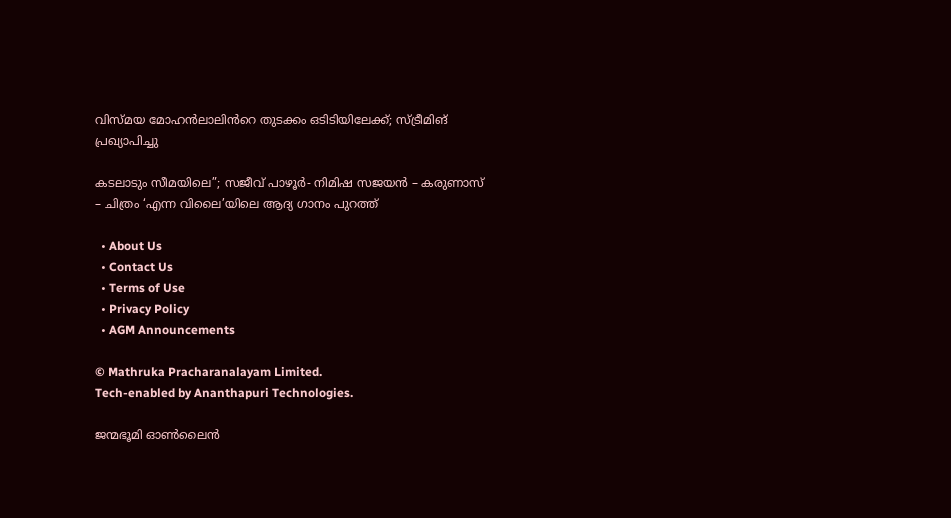വിസ്മയ മോഹൻലാലിൻറെ തുടക്കം ഒടിടിയിലേക്ക്; സ്ട്രീമിങ് പ്രഖ്യാപിച്ചു

കടലാടും സീമയിലെ”; സജീവ് പാഴൂർ- നിമിഷ സജയൻ – കരുണാസ് – ചിത്രം ‘എന്ന വിലൈ’യിലെ ആദ്യ ഗാനം പുറത്ത്

  • About Us
  • Contact Us
  • Terms of Use
  • Privacy Policy
  • AGM Announcements

© Mathruka Pracharanalayam Limited.
Tech-enabled by Ananthapuri Technologies.

ജന്മഭൂമി ഓണ്‍ലൈന്‍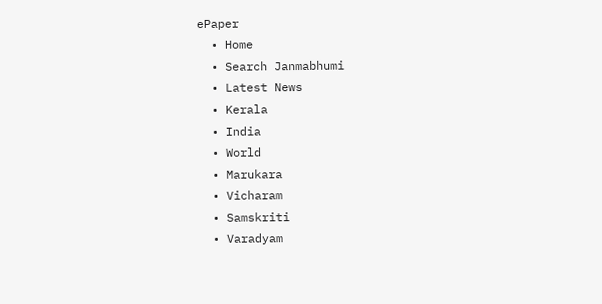ePaper
  • Home
  • Search Janmabhumi
  • Latest News
  • Kerala
  • India
  • World
  • Marukara
  • Vicharam
  • Samskriti
  • Varadyam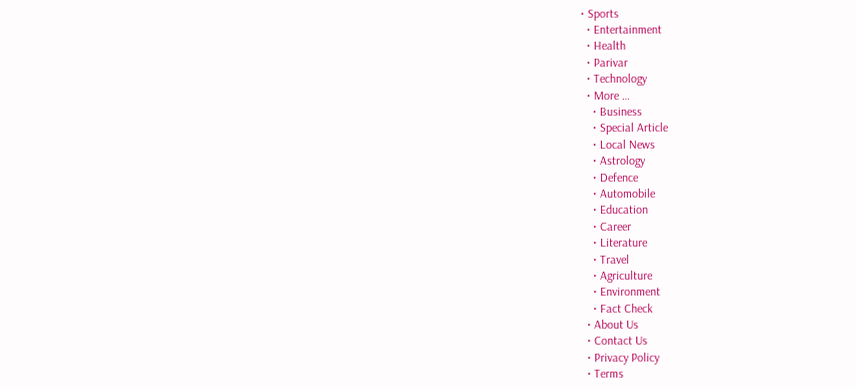• Sports
  • Entertainment
  • Health
  • Parivar
  • Technology
  • More …
    • Business
    • Special Article
    • Local News
    • Astrology
    • Defence
    • Automobile
    • Education
    • Career
    • Literature
    • Travel
    • Agriculture
    • Environment
    • Fact Check
  • About Us
  • Contact Us
  • Privacy Policy
  • Terms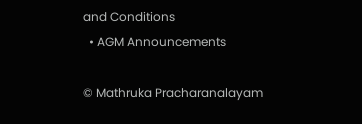and Conditions
  • AGM Announcements

© Mathruka Pracharanalayam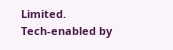Limited.
Tech-enabled by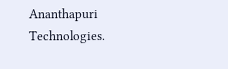Ananthapuri Technologies.